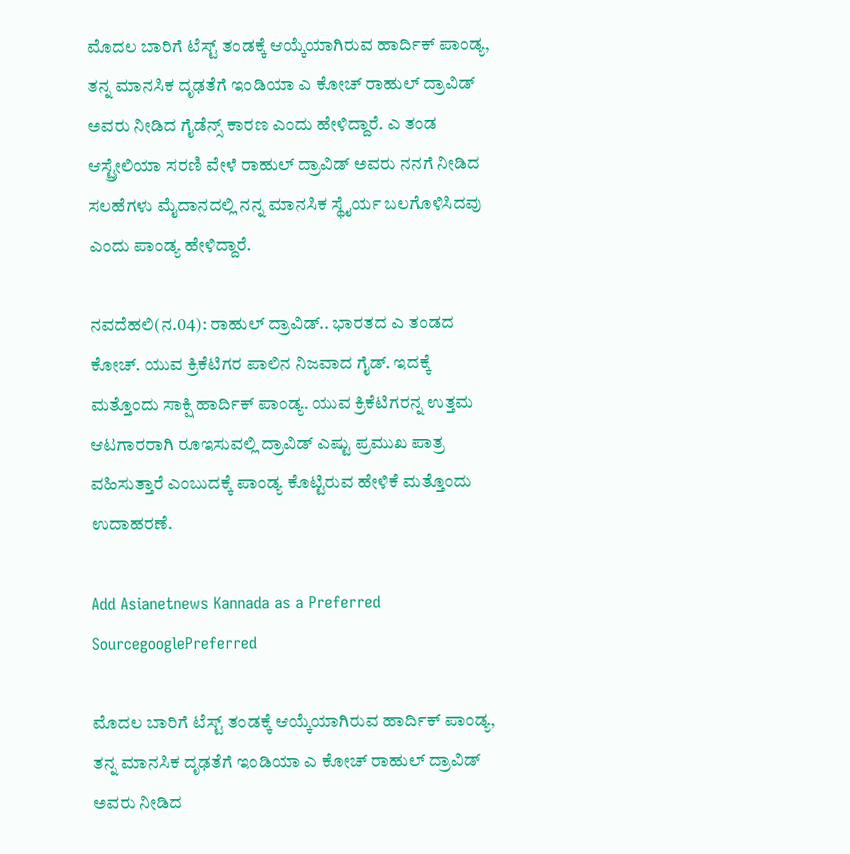ಮೊದಲ ಬಾರಿಗೆ ಟೆಸ್ಟ್ ತಂಡಕ್ಕೆ ಆಯ್ಕೆಯಾಗಿರುವ ಹಾರ್ದಿಕ್ ಪಾಂಡ್ಯ, ತನ್ನ ಮಾನಸಿಕ ದೃಢತೆಗೆ ಇಂಡಿಯಾ ಎ ಕೋಚ್ ರಾಹುಲ್ ದ್ರಾವಿಡ್ ಅವರು ನೀಡಿದ ಗೈಡೆನ್ಸ್ ಕಾರಣ ಎಂದು ಹೇಳಿದ್ದಾರೆ. ಎ ತಂಡ ಆಸ್ಟ್ರೇಲಿಯಾ ಸರಣಿ ವೇಳೆ ರಾಹುಲ್ ದ್ರಾವಿಡ್ ಅವರು ನನಗೆ ನೀಡಿದ ಸಲಹೆಗಳು ಮೈದಾನದಲ್ಲಿ ನನ್ನ ಮಾನಸಿಕ ಸ್ಥೈರ್ಯ ಬಲಗೊಳಿಸಿದವು ಎಂದು ಪಾಂಡ್ಯ ಹೇಳಿದ್ದಾರೆ.

ನವದೆಹಲಿ(ನ.04): ರಾಹುಲ್ ದ್ರಾವಿಡ್.. ಭಾರತದ ಎ ತಂಡದ ಕೋಚ್. ಯುವ ಕ್ರಿಕೆಟಿಗರ ಪಾಲಿನ ನಿಜವಾದ ಗೈಡ್. ಇದಕ್ಕೆ ಮತ್ತೊಂದು ಸಾಕ್ಷಿ ಹಾರ್ದಿಕ್ ಪಾಂಡ್ಯ. ಯುವ ಕ್ರಿಕೆಟಿಗರನ್ನ ಉತ್ತಮ ಆಟಗಾರರಾಗಿ ರೂಇಸುವಲ್ಲಿ ದ್ರಾವಿಡ್ ಎಷ್ಟು ಪ್ರಮುಖ ಪಾತ್ರ ವಹಿಸುತ್ತಾರೆ ಎಂಬುದಕ್ಕೆ ಪಾಂಡ್ಯ ಕೊಟ್ಟಿರುವ ಹೇಳಿಕೆ ಮತ್ತೊಂದು ಉದಾಹರಣೆ.

Add Asianetnews Kannada as a Preferred SourcegooglePreferred

ಮೊದಲ ಬಾರಿಗೆ ಟೆಸ್ಟ್ ತಂಡಕ್ಕೆ ಆಯ್ಕೆಯಾಗಿರುವ ಹಾರ್ದಿಕ್ ಪಾಂಡ್ಯ, ತನ್ನ ಮಾನಸಿಕ ದೃಢತೆಗೆ ಇಂಡಿಯಾ ಎ ಕೋಚ್ ರಾಹುಲ್ ದ್ರಾವಿಡ್ ಅವರು ನೀಡಿದ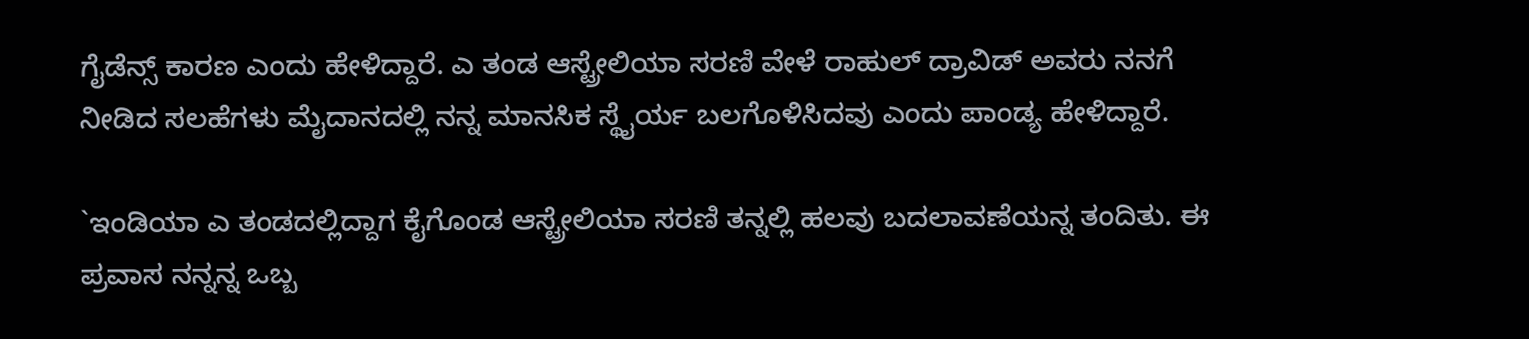ಗೈಡೆನ್ಸ್ ಕಾರಣ ಎಂದು ಹೇಳಿದ್ದಾರೆ. ಎ ತಂಡ ಆಸ್ಟ್ರೇಲಿಯಾ ಸರಣಿ ವೇಳೆ ರಾಹುಲ್ ದ್ರಾವಿಡ್ ಅವರು ನನಗೆ ನೀಡಿದ ಸಲಹೆಗಳು ಮೈದಾನದಲ್ಲಿ ನನ್ನ ಮಾನಸಿಕ ಸ್ಥೈರ್ಯ ಬಲಗೊಳಿಸಿದವು ಎಂದು ಪಾಂಡ್ಯ ಹೇಳಿದ್ದಾರೆ.

`ಇಂಡಿಯಾ ಎ ತಂಡದಲ್ಲಿದ್ದಾಗ ಕೈಗೊಂಡ ಆಸ್ಟ್ರೇಲಿಯಾ ಸರಣಿ ತನ್ನಲ್ಲಿ ಹಲವು ಬದಲಾವಣೆಯನ್ನ ತಂದಿತು. ಈ ಪ್ರವಾಸ ನನ್ನನ್ನ ಒಬ್ಬ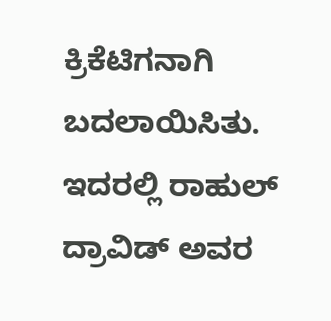ಕ್ರಿಕೆಟಿಗನಾಗಿ ಬದಲಾಯಿಸಿತು. ಇದರಲ್ಲಿ ರಾಹುಲ್ ದ್ರಾವಿಡ್ ಅವರ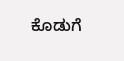ಕೊಡುಗೆ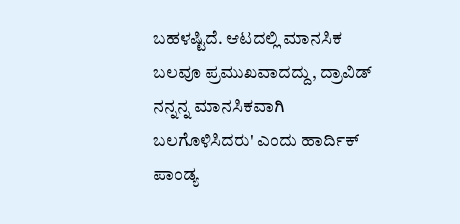ಬಹಳಷ್ಟಿದೆ. ಆಟದಲ್ಲಿ ಮಾನಸಿಕ ಬಲವೂ ಪ್ರಮುಖವಾದದ್ದು, ದ್ರಾವಿಡ್ ನನ್ನನ್ನ ಮಾನಸಿಕವಾಗಿ ಬಲಗೊಳಿಸಿದರು' ಎಂದು ಹಾರ್ದಿಕ್ ಪಾಂಡ್ಯ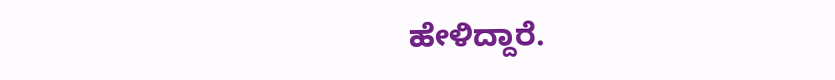ಹೇಳಿದ್ದಾರೆ.